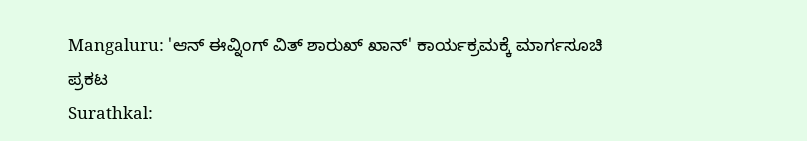Mangaluru: 'ಆನ್ ಈವ್ನಿಂಗ್ ವಿತ್ ಶಾರುಖ್ ಖಾನ್' ಕಾರ್ಯಕ್ರಮಕ್ಕೆ ಮಾರ್ಗಸೂಚಿ ಪ್ರಕಟ
Surathkal: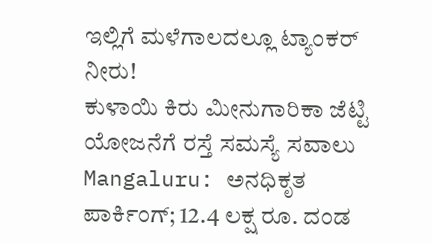ಇಲ್ಲಿಗೆ ಮಳೆಗಾಲದಲ್ಲೂ ಟ್ಯಾಂಕರ್ ನೀರು!
ಕುಳಾಯಿ ಕಿರು ಮೀನುಗಾರಿಕಾ ಜೆಟ್ಟಿ ಯೋಜನೆಗೆ ರಸ್ತೆ ಸಮಸ್ಯೆ ಸವಾಲು
Mangaluru: ಅನಧಿಕೃತ ಪಾರ್ಕಿಂಗ್; 12.4 ಲಕ್ಷ ರೂ. ದಂಡ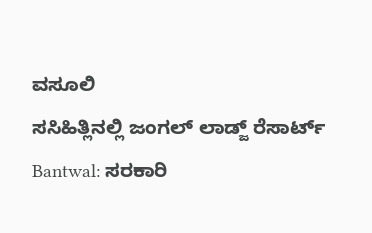ವಸೂಲಿ
ಸಸಿಹಿತ್ಲಿನಲ್ಲಿ ಜಂಗಲ್ ಲಾಡ್ಜ್ ರೆಸಾರ್ಟ್
Bantwal: ಸರಕಾರಿ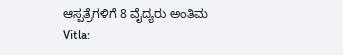ಆಸ್ಪತ್ರೆಗಳಿಗೆ 8 ವೈದ್ಯರು ಅಂತಿಮ
Vitla: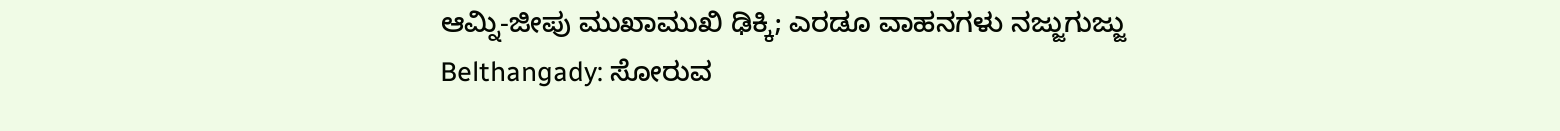ಆಮ್ನಿ-ಜೀಪು ಮುಖಾಮುಖಿ ಢಿಕ್ಕಿ; ಎರಡೂ ವಾಹನಗಳು ನಜ್ಜುಗುಜ್ಜು
Belthangady: ಸೋರುವ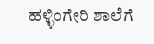ಹಳ್ಳಿಂಗೇರಿ ಶಾಲೆಗೆ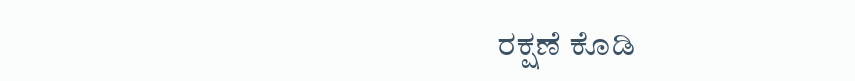ರಕ್ಷಣೆ ಕೊಡಿ